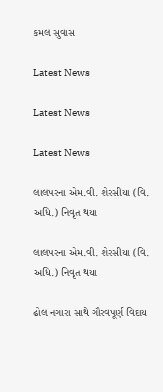કમલ સુવાસ

Latest News

Latest News

Latest News

લાલપરના એમ.વી. શેરસીયા (વિ. અધિ.) નિવૃત થયા

લાલપરના એમ.વી. શેરસીયા (વિ. અધિ.) નિવૃત થયા

ઢોલ નગારા સાથે ગૌરવપૂર્ણ વિદાય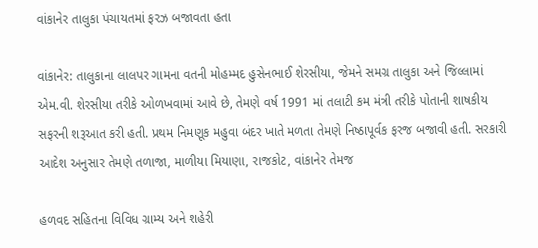વાંકાનેર તાલુકા પંચાયતમાં ફરઝ બજાવતા હતા

વાંકાનેર: તાલુકાના લાલપર ગામના વતની મોહમ્મદ હુસેનભાઈ શેરસીયા, જેમને સમગ્ર તાલુકા અને જિલ્લામાં એમ.વી. શેરસીયા તરીકે ઓળખવામાં આવે છે, તેમણે વર્ષ 1991 માં તલાટી કમ મંત્રી તરીકે પોતાની શાષકીય સફરની શરૂઆત કરી હતી. પ્રથમ નિમણૂક મહુવા બંદર ખાતે મળતા તેમણે નિષ્ઠાપૂર્વક ફરજ બજાવી હતી. સરકારી આદેશ અનુસાર તેમણે તળાજા, માળીયા મિયાણા, રાજકોટ, વાંકાનેર તેમજ

હળવદ સહિતના વિવિધ ગ્રામ્ય અને શહેરી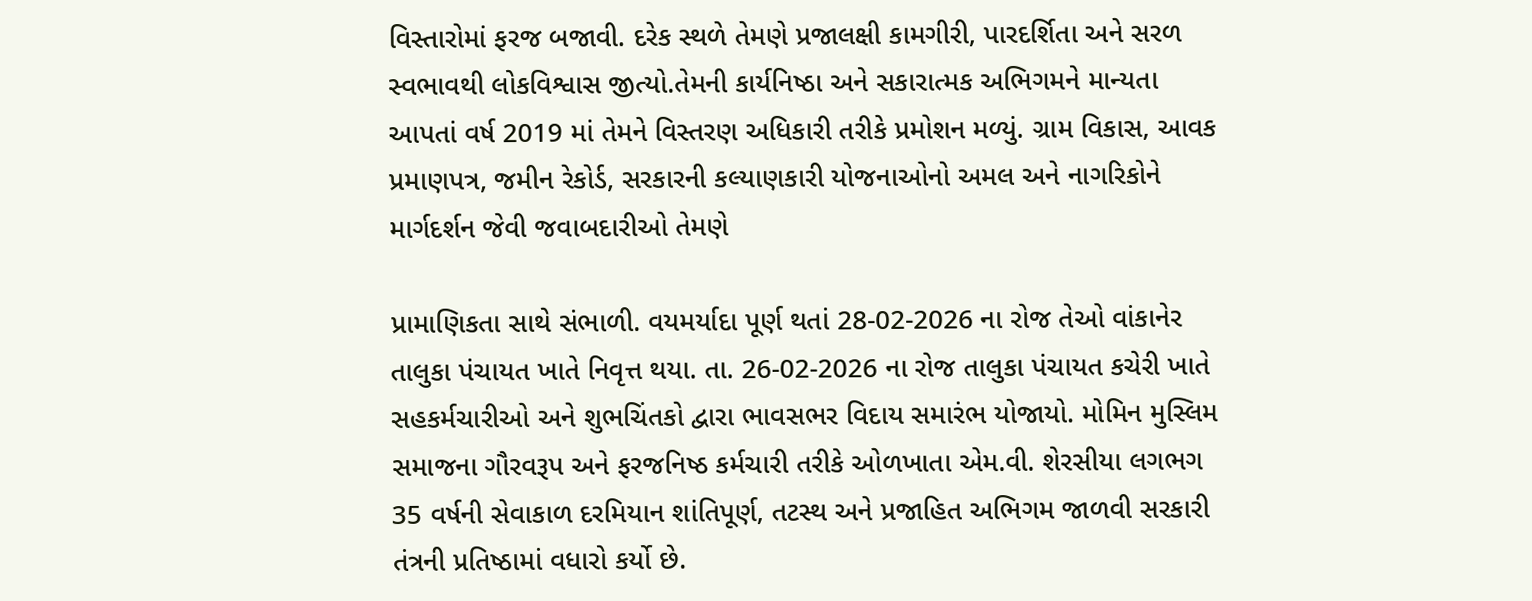વિસ્તારોમાં ફરજ બજાવી. દરેક સ્થળે તેમણે પ્રજાલક્ષી કામગીરી, પારદર્શિતા અને સરળ સ્વભાવથી લોકવિશ્વાસ જીત્યો.તેમની કાર્યનિષ્ઠા અને સકારાત્મક અભિગમને માન્યતા આપતાં વર્ષ 2019 માં તેમને વિસ્તરણ અધિકારી તરીકે પ્રમોશન મળ્યું. ગ્રામ વિકાસ, આવક પ્રમાણપત્ર, જમીન રેકોર્ડ, સરકારની કલ્યાણકારી યોજનાઓનો અમલ અને નાગરિકોને માર્ગદર્શન જેવી જવાબદારીઓ તેમણે

પ્રામાણિકતા સાથે સંભાળી. વયમર્યાદા પૂર્ણ થતાં 28-02-2026 ના રોજ તેઓ વાંકાનેર તાલુકા પંચાયત ખાતે નિવૃત્ત થયા. તા. 26-02-2026 ના રોજ તાલુકા પંચાયત કચેરી ખાતે સહકર્મચારીઓ અને શુભચિંતકો દ્વારા ભાવસભર વિદાય સમારંભ યોજાયો. મોમિન મુસ્લિમ સમાજના ગૌરવરૂપ અને ફરજનિષ્ઠ કર્મચારી તરીકે ઓળખાતા એમ.વી. શેરસીયા લગભગ 35 વર્ષની સેવાકાળ દરમિયાન શાંતિપૂર્ણ, તટસ્થ અને પ્રજાહિત અભિગમ જાળવી સરકારી તંત્રની પ્રતિષ્ઠામાં વધારો કર્યો છે.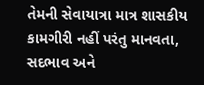તેમની સેવાયાત્રા માત્ર શાસકીય કામગીરી નહીં પરંતુ માનવતા, સદભાવ અને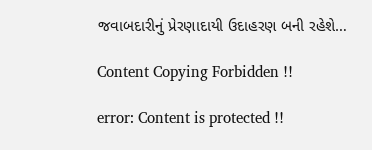જવાબદારીનું પ્રેરણાદાયી ઉદાહરણ બની રહેશે…

Content Copying Forbidden !!

error: Content is protected !!